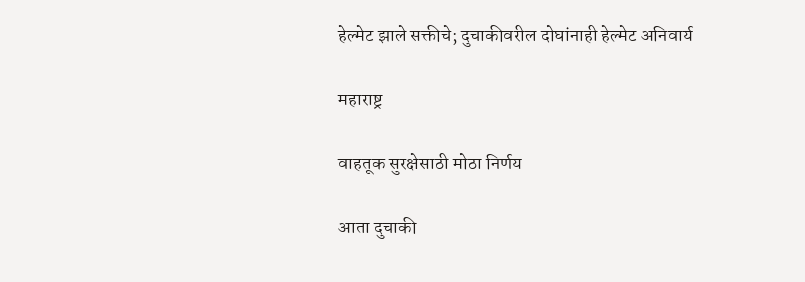हेल्मेट झाले सक्तीचे; दुचाकीवरील दोघांनाही हेल्मेट अनिवार्य

महाराष्ट्र

वाहतूक सुरक्षेसाठी मोठा निर्णय

आता दुचाकी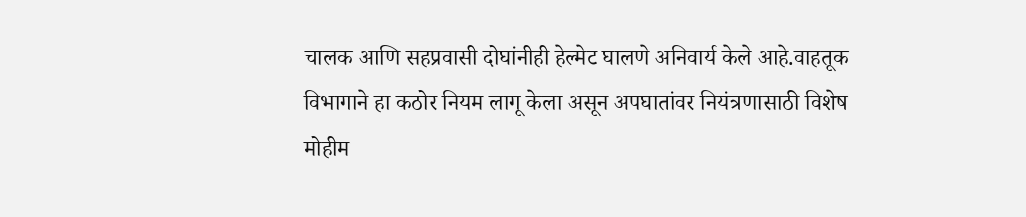चालक आणि सहप्रवासी दोघांनीही हेल्मेट घालणे अनिवार्य केले आहे.वाहतूक विभागाने हा कठोर नियम लागू केला असून अपघातांवर नियंत्रणासाठी विशेष मोहीम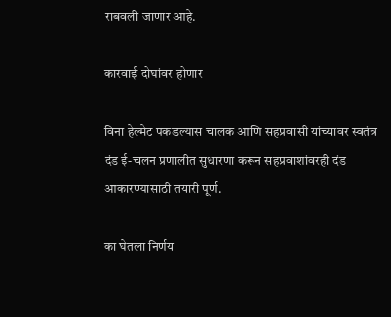राबवली जाणार आहे.

कारवाई दोघांवर होणार

विना हेल्मेट पकडल्यास चालक आणि सहप्रवासी यांच्यावर स्वतंत्र दंड ई-चलन प्रणालीत सुधारणा करून सहप्रवाशांवरही दंड आकारण्यासाठी तयारी पूर्ण.

का घेतला निर्णय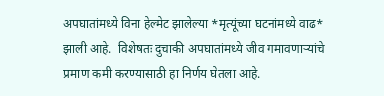अपघातांमध्ये विना हेल्मेट झालेल्या *मृत्यूंच्या घटनांमध्ये वाढ* झाली आहे.  विशेषतः दुचाकी अपघातांमध्ये जीव गमावणाऱ्यांचे प्रमाण कमी करण्यासाठी हा निर्णय घेतला आहे.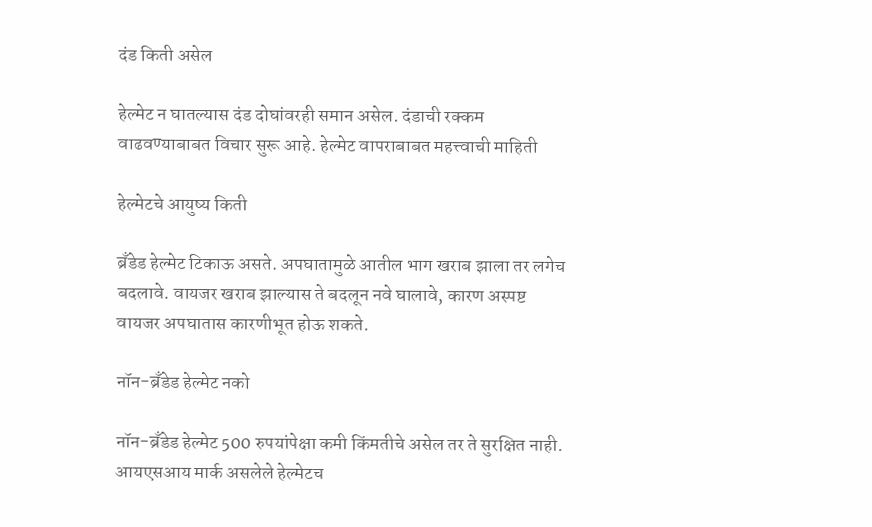दंड किती असेल

हेल्मेट न घातल्यास दंड दोघांवरही समान असेल. दंडाची रक्कम वाढवण्याबाबत विचार सुरू आहे. हेल्मेट वापराबाबत महत्त्वाची माहिती

हेल्मेटचे आयुष्य किती

ब्रँडेड हेल्मेट टिकाऊ असते. अपघातामुळे आतील भाग खराब झाला तर लगेच बदलावे. वायजर खराब झाल्यास ते बदलून नवे घालावे, कारण अस्पष्ट वायजर अपघातास कारणीभूत होऊ शकते.

नॉन-ब्रँडेड हेल्मेट नको

नॉन-ब्रँडेड हेल्मेट 500 रुपयांपेक्षा कमी किंमतीचे असेल तर ते सुरक्षित नाही.  आयएसआय मार्क असलेले हेल्मेटच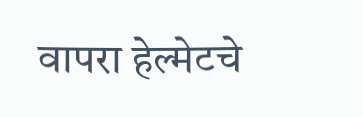वापरा हेल्मेटचे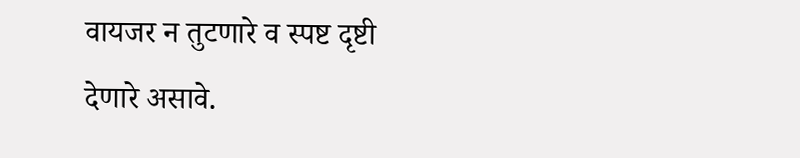वायजर न तुटणारे व स्पष्ट दृष्टी देणारे असावे.